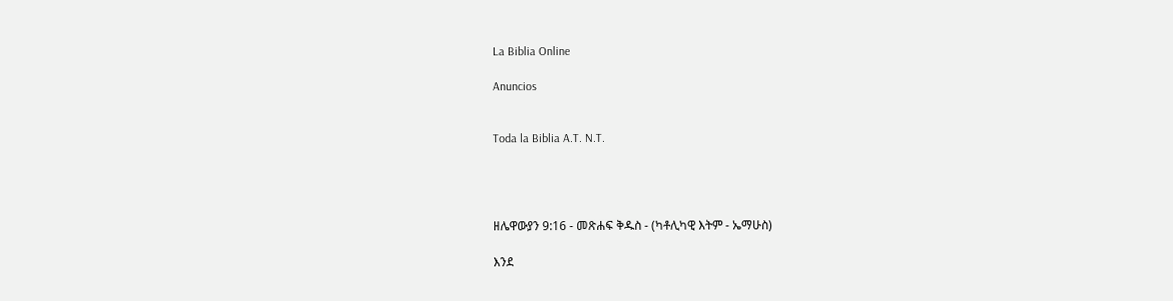La Biblia Online

Anuncios


Toda la Biblia A.T. N.T.




ዘሌዋውያን 9:16 - መጽሐፍ ቅዱስ - (ካቶሊካዊ እትም - ኤማሁስ)

እንደ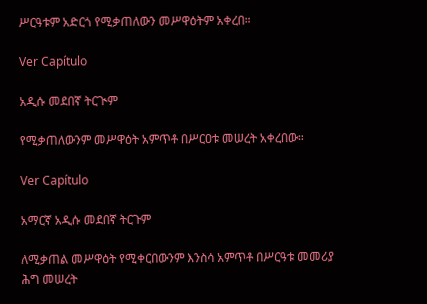ሥርዓቱም አድርጎ የሚቃጠለውን መሥዋዕትም አቀረበ።

Ver Capítulo

አዲሱ መደበኛ ትርጒም

የሚቃጠለውንም መሥዋዕት አምጥቶ በሥርዐቱ መሠረት አቀረበው።

Ver Capítulo

አማርኛ አዲሱ መደበኛ ትርጉም

ለሚቃጠል መሥዋዕት የሚቀርበውንም እንስሳ አምጥቶ በሥርዓቱ መመሪያ ሕግ መሠረት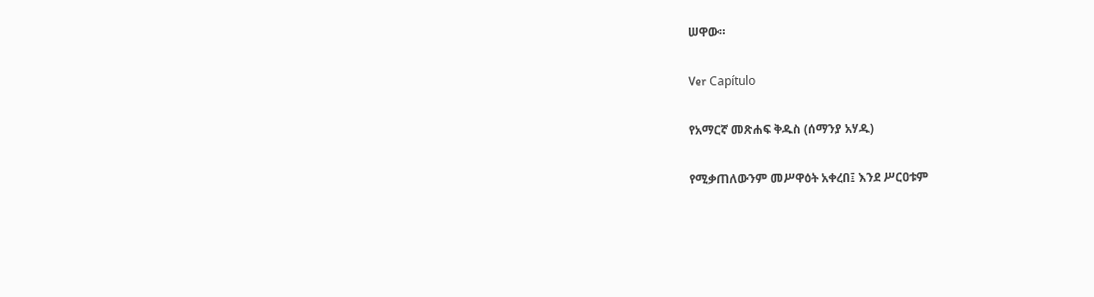ሠዋው።

Ver Capítulo

የአማርኛ መጽሐፍ ቅዱስ (ሰማንያ አሃዱ)

የሚቃጠለውንም መሥዋዕት አቀረበ፤ እንደ ሥርዐቱም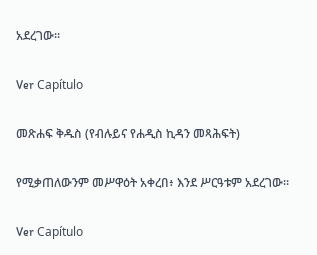አደረገው።

Ver Capítulo

መጽሐፍ ቅዱስ (የብሉይና የሐዲስ ኪዳን መጻሕፍት)

የሚቃጠለውንም መሥዋዕት አቀረበ፥ እንደ ሥርዓቱም አደረገው።

Ver Capítulo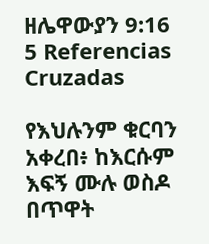ዘሌዋውያን 9:16
5 Referencias Cruzadas

የእህሉንም ቁርባን አቀረበ፥ ከእርሱም እፍኝ ሙሉ ወስዶ በጥዋት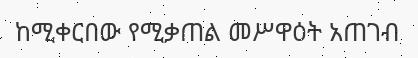ከሚቀርበው የሚቃጠል መሥዋዕት አጠገብ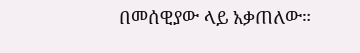በመሰዊያው ላይ አቃጠለው።